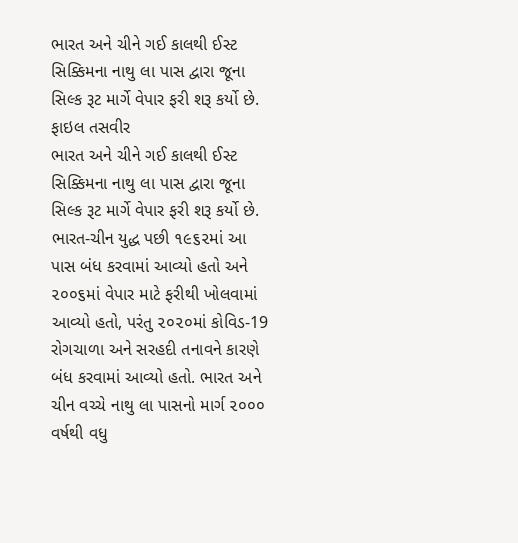ભારત અને ચીને ગઈ કાલથી ઈસ્ટ સિક્કિમના નાથુ લા પાસ દ્વારા જૂના સિલ્ક રૂટ માર્ગે વેપાર ફરી શરૂ કર્યો છે.
ફાઇલ તસવીર
ભારત અને ચીને ગઈ કાલથી ઈસ્ટ સિક્કિમના નાથુ લા પાસ દ્વારા જૂના સિલ્ક રૂટ માર્ગે વેપાર ફરી શરૂ કર્યો છે. ભારત-ચીન યુદ્ધ પછી ૧૯૬૨માં આ પાસ બંધ કરવામાં આવ્યો હતો અને ૨૦૦૬માં વેપાર માટે ફરીથી ખોલવામાં આવ્યો હતો, પરંતુ ૨૦૨૦માં કોવિડ-19 રોગચાળા અને સરહદી તનાવને કારણે બંધ કરવામાં આવ્યો હતો. ભારત અને ચીન વચ્ચે નાથુ લા પાસનો માર્ગ ૨૦૦૦ વર્ષથી વધુ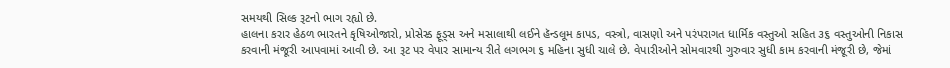સમયથી સિલ્ક રૂટનો ભાગ રહ્યો છે.
હાલના કરાર હેઠળ ભારતને કૃષિઓજારો, પ્રોસેસ્ડ ફૂડ્સ અને મસાલાથી લઈને હૅન્ડલૂમ કાપડ, વસ્ત્રો, વાસણો અને પરંપરાગત ધાર્મિક વસ્તુઓ સહિત ૩૬ વસ્તુઓની નિકાસ કરવાની મંજૂરી આપવામાં આવી છે. આ રૂટ પર વેપાર સામાન્ય રીતે લગભગ ૬ મહિના સુધી ચાલે છે. વેપારીઓને સોમવારથી ગુરુવાર સુધી કામ કરવાની મંજૂરી છે, જેમાં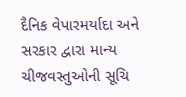દૈનિક વેપારમર્યાદા અને સરકાર દ્વારા માન્ય ચીજવસ્તુઓની સૂચિ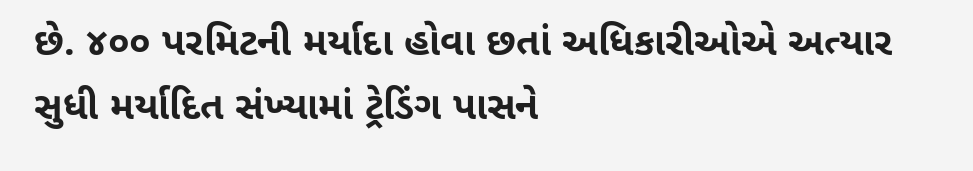છે. ૪૦૦ પરમિટની મર્યાદા હોવા છતાં અધિકારીઓએ અત્યાર સુધી મર્યાદિત સંખ્યામાં ટ્રેડિંગ પાસને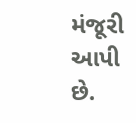મંજૂરી આપી છે.